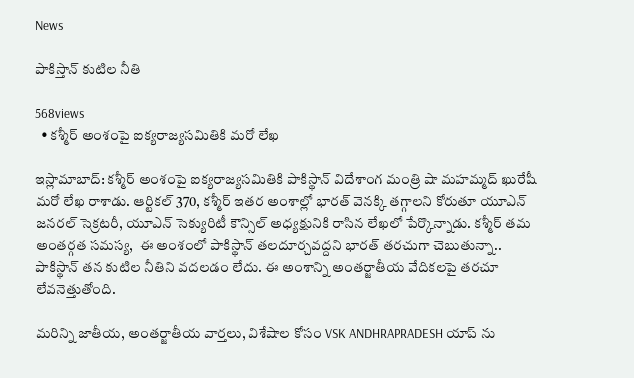News

పాకిస్తాన్ కుటిల నీతి

568views
  • కశ్మీర్ అంశంపై ఐక్యరాజ్యసమితికి మరో లేఖ

ఇస్లామాబాద్‌: కశ్మీర్ అంశంపై ఐక్యరాజ్యసమితికి పాకిస్థాన్ విదేశాంగ మంత్రి షా మహమ్మద్ ఖురేషీ మరో లేఖ రాశాడు. ఆర్టికల్ 370, కశ్మీర్ ఇతర అంశాల్లో భారత్ వెనక్కి తగ్గాలని కోరుతూ యూఎన్ జనరల్ సెక్రటరీ, యూఎన్ సెక్యురిటీ కౌన్సిల్ అధ్యక్షునికి రాసిన లేఖలో పేర్కొన్నాడు. కశ్మీర్ తమ అంతర్గత సమస్య,  ఈ అంశంలో పాకిస్థాన్ తలదూర్చవద్దని భారత్ తరచుగా చెబుతున్నా.. పాకిస్థాన్ తన కుటిల నీతిని వదలడం లేదు. ఈ అంశాన్ని అంతర్జాతీయ వేదికలపై తరచూ లేవనెత్తుతోంది.

మరిన్ని జాతీయ, అంతర్జాతీయ వార్తలు, విశేషాల కోసం VSK ANDHRAPRADESH యాప్ ను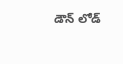డౌన్ లోడ్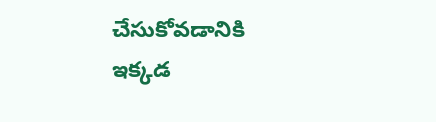చేసుకోవడానికి ఇక్కడ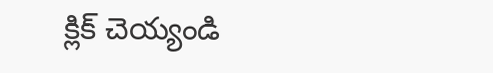క్లిక్ చెయ్యండి